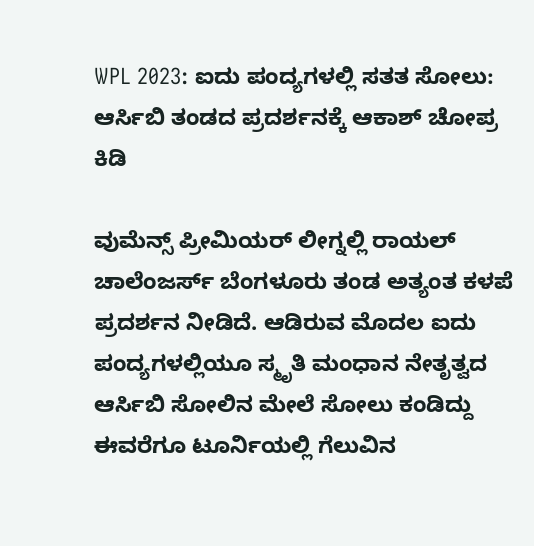WPL 2023: ಐದು ಪಂದ್ಯಗಳಲ್ಲಿ ಸತತ ಸೋಲು: ಆರ್ಸಿಬಿ ತಂಡದ ಪ್ರದರ್ಶನಕ್ಕೆ ಆಕಾಶ್ ಚೋಪ್ರ ಕಿಡಿ

ವುಮೆನ್ಸ್ ಪ್ರೀಮಿಯರ್ ಲೀಗ್ನಲ್ಲಿ ರಾಯಲ್ ಚಾಲೆಂಜರ್ಸ್ ಬೆಂಗಳೂರು ತಂಡ ಅತ್ಯಂತ ಕಳಪೆ ಪ್ರದರ್ಶನ ನೀಡಿದೆ. ಆಡಿರುವ ಮೊದಲ ಐದು ಪಂದ್ಯಗಳಲ್ಲಿಯೂ ಸ್ಮೃತಿ ಮಂಧಾನ ನೇತೃತ್ವದ ಆರ್ಸಿಬಿ ಸೋಲಿನ ಮೇಲೆ ಸೋಲು ಕಂಡಿದ್ದು ಈವರೆಗೂ ಟೂರ್ನಿಯಲ್ಲಿ ಗೆಲುವಿನ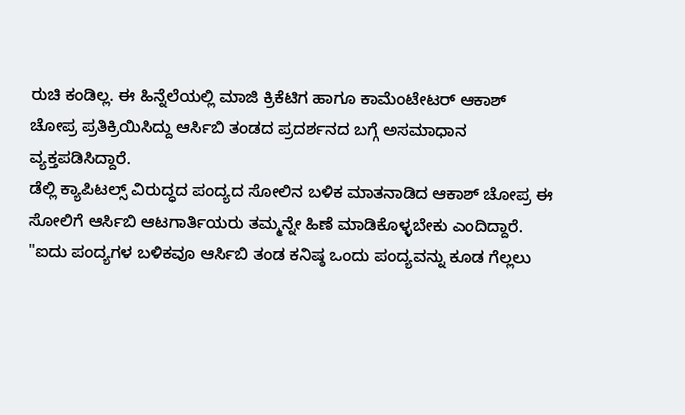ರುಚಿ ಕಂಡಿಲ್ಲ. ಈ ಹಿನ್ನೆಲೆಯಲ್ಲಿ ಮಾಜಿ ಕ್ರಿಕೆಟಿಗ ಹಾಗೂ ಕಾಮೆಂಟೇಟರ್ ಆಕಾಶ್ ಚೋಪ್ರ ಪ್ರತಿಕ್ರಿಯಿಸಿದ್ದು ಆರ್ಸಿಬಿ ತಂಡದ ಪ್ರದರ್ಶನದ ಬಗ್ಗೆ ಅಸಮಾಧಾನ ವ್ಯಕ್ತಪಡಿಸಿದ್ದಾರೆ.
ಡೆಲ್ಲಿ ಕ್ಯಾಪಿಟಲ್ಸ್ ವಿರುದ್ಧದ ಪಂದ್ಯದ ಸೋಲಿನ ಬಳಿಕ ಮಾತನಾಡಿದ ಆಕಾಶ್ ಚೋಪ್ರ ಈ ಸೋಲಿಗೆ ಆರ್ಸಿಬಿ ಆಟಗಾರ್ತಿಯರು ತಮ್ಮನ್ನೇ ಹಿಣೆ ಮಾಡಿಕೊಳ್ಳಬೇಕು ಎಂದಿದ್ದಾರೆ. "ಐದು ಪಂದ್ಯಗಳ ಬಳಿಕವೂ ಆರ್ಸಿಬಿ ತಂಡ ಕನಿಷ್ಠ ಒಂದು ಪಂದ್ಯವನ್ನು ಕೂಡ ಗೆಲ್ಲಲು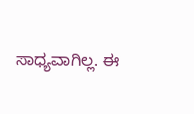ಸಾಧ್ಯವಾಗಿಲ್ಲ. ಈ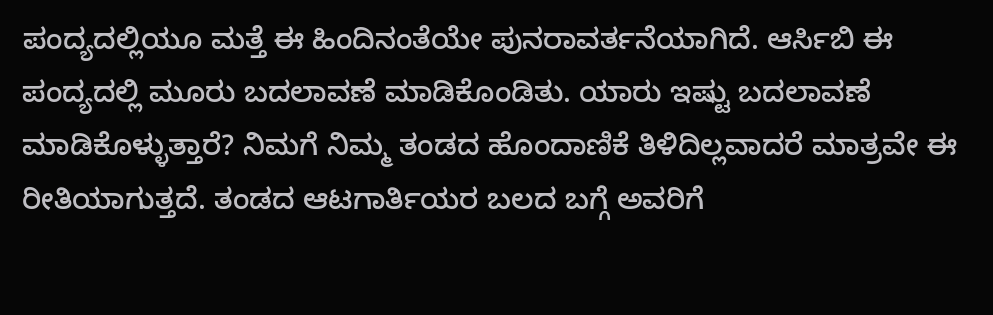ಪಂದ್ಯದಲ್ಲಿಯೂ ಮತ್ತೆ ಈ ಹಿಂದಿನಂತೆಯೇ ಪುನರಾವರ್ತನೆಯಾಗಿದೆ. ಆರ್ಸಿಬಿ ಈ ಪಂದ್ಯದಲ್ಲಿ ಮೂರು ಬದಲಾವಣೆ ಮಾಡಿಕೊಂಡಿತು. ಯಾರು ಇಷ್ಟು ಬದಲಾವಣೆ ಮಾಡಿಕೊಳ್ಳುತ್ತಾರೆ? ನಿಮಗೆ ನಿಮ್ಮ ತಂಡದ ಹೊಂದಾಣಿಕೆ ತಿಳಿದಿಲ್ಲವಾದರೆ ಮಾತ್ರವೇ ಈ ರೀತಿಯಾಗುತ್ತದೆ. ತಂಡದ ಆಟಗಾರ್ತಿಯರ ಬಲದ ಬಗ್ಗೆ ಅವರಿಗೆ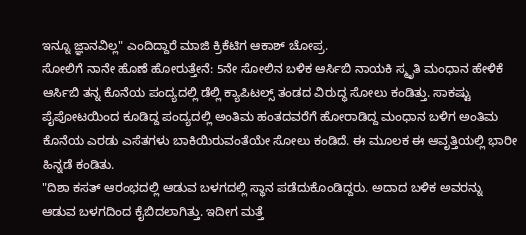ಇನ್ನೂ ಜ್ಞಾನವಿಲ್ಲ" ಎಂದಿದ್ದಾರೆ ಮಾಜಿ ಕ್ರಿಕೆಟಿಗ ಆಕಾಶ್ ಚೋಪ್ರ.
ಸೋಲಿಗೆ ನಾನೇ ಹೊಣೆ ಹೋರುತ್ತೇನೆ: 5ನೇ ಸೋಲಿನ ಬಳಿಕ ಆರ್ಸಿಬಿ ನಾಯಕಿ ಸ್ಮೃತಿ ಮಂಧಾನ ಹೇಳಿಕೆ
ಆರ್ಸಿಬಿ ತನ್ನ ಕೊನೆಯ ಪಂದ್ಯದಲ್ಲಿ ಡೆಲ್ಲಿ ಕ್ಯಾಪಿಟಲ್ಸ್ ತಂಡದ ವಿರುದ್ಧ ಸೋಲು ಕಂಡಿತ್ತು. ಸಾಕಷ್ಟು ಪೈಪೋಟಯಿಂದ ಕೂಡಿದ್ದ ಪಂದ್ಯದಲ್ಲಿ ಅಂತಿಮ ಹಂತದವರೆಗೆ ಹೋರಾಡಿದ್ದ ಮಂಧಾನ ಬಳಿಗ ಅಂತಿಮ ಕೊನೆಯ ಎರಡು ಎಸೆತಗಳು ಬಾಕಿಯಿರುವಂತೆಯೇ ಸೋಲು ಕಂಡಿದೆ. ಈ ಮೂಲಕ ಈ ಆವೃತ್ತಿಯಲ್ಲಿ ಭಾರೀ ಹಿನ್ನಡೆ ಕಂಡಿತು.
"ದಿಶಾ ಕಸತ್ ಆರಂಭದಲ್ಲಿ ಆಡುವ ಬಳಗದಲ್ಲಿ ಸ್ಥಾನ ಪಡೆದುಕೊಂಡಿದ್ದರು. ಅದಾದ ಬಳಿಕ ಅವರನ್ನು ಆಡುವ ಬಳಗದಿಂದ ಕೈಬಿದಲಾಗಿತ್ತು. ಇದೀಗ ಮತ್ತೆ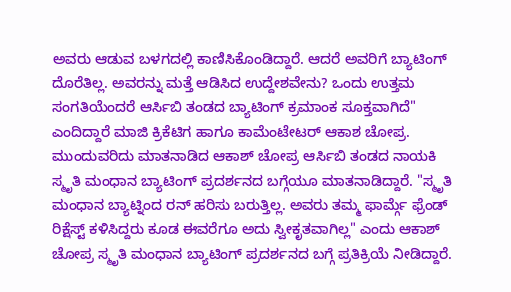ಅವರು ಆಡುವ ಬಳಗದಲ್ಲಿ ಕಾಣಿಸಿಕೊಂಡಿದ್ದಾರೆ. ಆದರೆ ಅವರಿಗೆ ಬ್ಯಾಟಿಂಗ್ ದೊರೆತಿಲ್ಲ. ಅವರನ್ನು ಮತ್ತೆ ಆಡಿಸಿದ ಉದ್ದೇಶವೇನು? ಒಂದು ಉತ್ತಮ ಸಂಗತಿಯೆಂದರೆ ಆರ್ಸಿಬಿ ತಂಡದ ಬ್ಯಾಟಿಂಗ್ ಕ್ರಮಾಂಕ ಸೂಕ್ತವಾಗಿದೆ" ಎಂದಿದ್ದಾರೆ ಮಾಜಿ ಕ್ರಿಕೆಟಿಗ ಹಾಗೂ ಕಾಮೆಂಟೇಟರ್ ಆಕಾಶ ಚೋಪ್ರ.
ಮುಂದುವರಿದು ಮಾತನಾಡಿದ ಆಕಾಶ್ ಚೋಪ್ರ ಆರ್ಸಿಬಿ ತಂಡದ ನಾಯಕಿ ಸ್ಮೃತಿ ಮಂಧಾನ ಬ್ಯಾಟಿಂಗ್ ಪ್ರದರ್ಶನದ ಬಗ್ಗೆಯೂ ಮಾತನಾಡಿದ್ದಾರೆ. "ಸ್ಮೃತಿ ಮಂಧಾನ ಬ್ಯಾಟ್ನಿಂದ ರನ್ ಹರಿಸು ಬರುತ್ತಿಲ್ಲ. ಅವರು ತಮ್ಮ ಫಾರ್ಮ್ಗೆ ಫ್ರೆಂಡ್ ರಿಕ್ಷೆಸ್ಟ್ ಕಳಿಸಿದ್ದರು ಕೂಡ ಈವರೆಗೂ ಅದು ಸ್ವೀಕೃತವಾಗಿಲ್ಲ" ಎಂದು ಆಕಾಶ್ ಚೋಪ್ರ ಸ್ಮೃತಿ ಮಂಧಾನ ಬ್ಯಾಟಿಂಗ್ ಪ್ರದರ್ಶನದ ಬಗ್ಗೆ ಪ್ರತಿಕ್ರಿಯೆ ನೀಡಿದ್ದಾರೆ.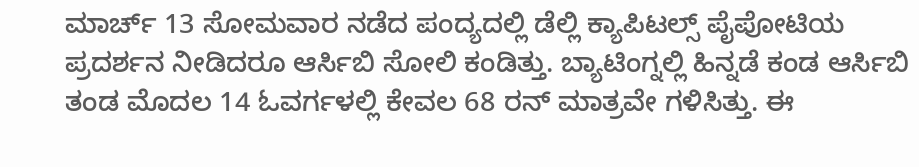ಮಾರ್ಚ್ 13 ಸೋಮವಾರ ನಡೆದ ಪಂದ್ಯದಲ್ಲಿ ಡೆಲ್ಲಿ ಕ್ಯಾಪಿಟಲ್ಸ್ ಪೈಪೋಟಿಯ ಪ್ರದರ್ಶನ ನೀಡಿದರೂ ಆರ್ಸಿಬಿ ಸೋಲಿ ಕಂಡಿತ್ತು. ಬ್ಯಾಟಿಂಗ್ನಲ್ಲಿ ಹಿನ್ನಡೆ ಕಂಡ ಆರ್ಸಿಬಿ ತಂಡ ಮೊದಲ 14 ಓವರ್ಗಳಲ್ಲಿ ಕೇವಲ 68 ರನ್ ಮಾತ್ರವೇ ಗಳಿಸಿತ್ತು. ಈ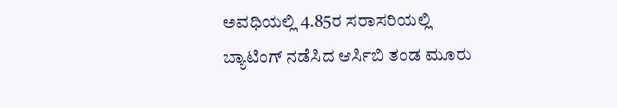ಅವಧಿಯಲ್ಲಿ 4.85ರ ಸರಾಸರಿಯಲ್ಲಿ ಬ್ಯಾಟಿಂಗ್ ನಡೆಸಿದ ಆರ್ಸಿಬಿ ತಂಡ ಮೂರು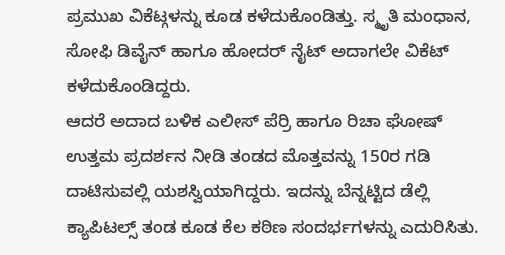ಪ್ರಮುಖ ವಿಕೆಟ್ಗಳನ್ನು ಕೂಡ ಕಳೆದುಕೊಂಡಿತ್ತು. ಸ್ಮೃತಿ ಮಂಧಾನ, ಸೋಫಿ ಡಿವೈನ್ ಹಾಗೂ ಹೋದರ್ ನೈಟ್ ಅದಾಗಲೇ ವಿಕೆಟ್ ಕಳೆದುಕೊಂಡಿದ್ದರು.
ಆದರೆ ಅದಾದ ಬಳಿಕ ಎಲೀಸ್ ಪೆರ್ರಿ ಹಾಗೂ ರಿಚಾ ಘೋಷ್ ಉತ್ತಮ ಪ್ರದರ್ಶನ ನೀಡಿ ತಂಡದ ಮೊತ್ತವನ್ನು 150ರ ಗಡಿ ದಾಟಿಸುವಲ್ಲಿ ಯಶಸ್ವಿಯಾಗಿದ್ದರು. ಇದನ್ನು ಬೆನ್ನಟ್ಟಿದ ಡೆಲ್ಲಿ ಕ್ಯಾಪಿಟಲ್ಸ್ ತಂಡ ಕೂಡ ಕೆಲ ಕಠಿಣ ಸಂದರ್ಭಗಳನ್ನು ಎದುರಿಸಿತು.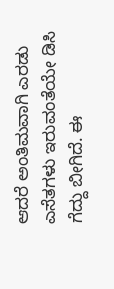ಆದರೆ ಅಂತಿಮವಾಗಿ ಎರಡು ಎಸೆತಗಳು ಇರುವಂತೆಯೇ ಡಿಸಿ ಗೆದ್ದು ಬೀಗಿದೆ. ಈ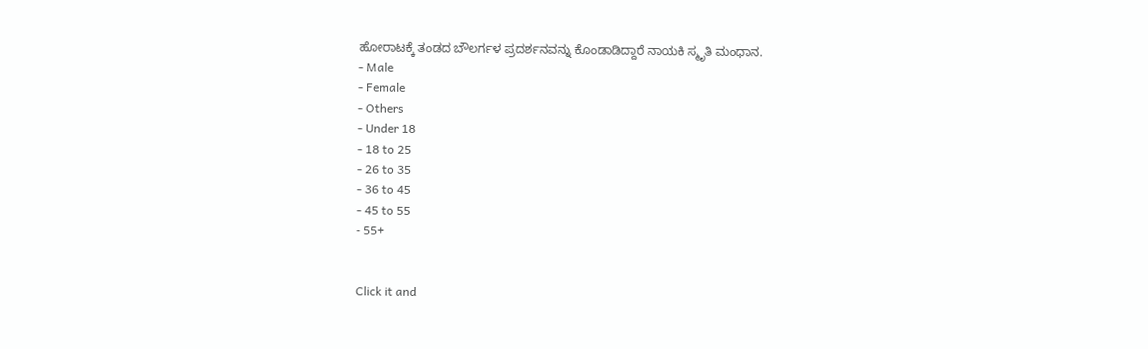ಹೋರಾಟಕ್ಕೆ ತಂಡದ ಬೌಲರ್ಗಳ ಪ್ರದರ್ಶನವನ್ನು ಕೊಂಡಾಡಿದ್ದಾರೆ ನಾಯಕಿ ಸ್ಮೃತಿ ಮಂಧಾನ.
- Male
- Female
- Others
- Under 18
- 18 to 25
- 26 to 35
- 36 to 45
- 45 to 55
- 55+


Click it and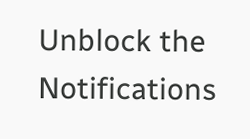Unblock the Notifications